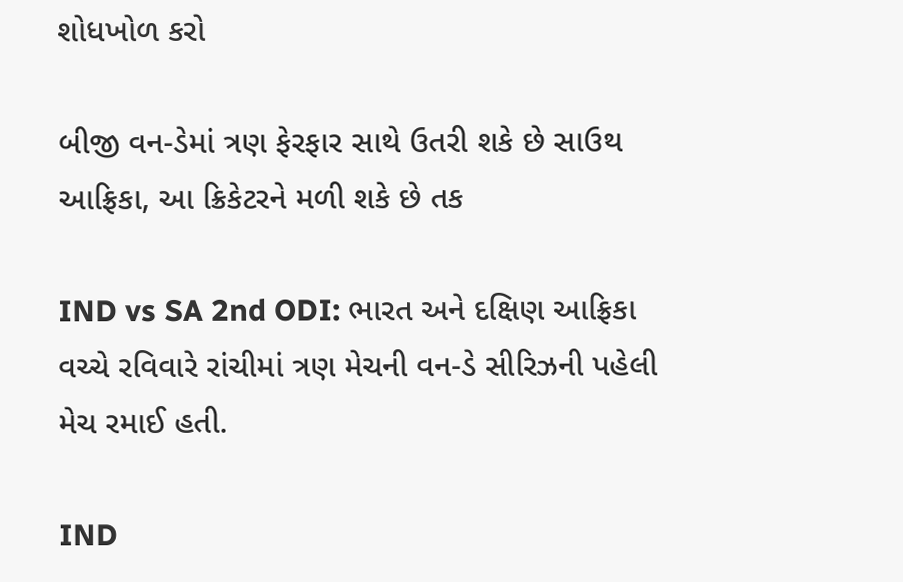શોધખોળ કરો

બીજી વન-ડેમાં ત્રણ ફેરફાર સાથે ઉતરી શકે છે સાઉથ આફ્રિકા, આ ક્રિકેટરને મળી શકે છે તક

IND vs SA 2nd ODI: ભારત અને દક્ષિણ આફ્રિકા વચ્ચે રવિવારે રાંચીમાં ત્રણ મેચની વન-ડે સીરિઝની પહેલી મેચ રમાઈ હતી.

IND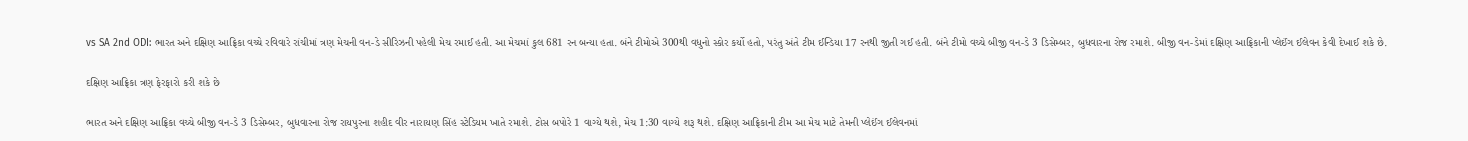vs SA 2nd ODI: ભારત અને દક્ષિણ આફ્રિકા વચ્ચે રવિવારે રાંચીમાં ત્રણ મેચની વન-ડે સીરિઝની પહેલી મેચ રમાઈ હતી. આ મેચમાં કુલ 681 રન બન્યા હતા. બંને ટીમોએ 300થી વધુનો સ્કોર કર્યો હતો, પરંતુ અંતે ટીમ ઈન્ડિયા 17 રનથી જીતી ગઈ હતી. બંને ટીમો વચ્ચે બીજી વન-ડે 3 ડિસેમ્બર, બુધવારના રોજ રમાશે. બીજી વન-ડેમાં દક્ષિણ આફ્રિકાની પ્લેઈંગ ઈલેવન કેવી દેખાઈ શકે છે.

દક્ષિણ આફ્રિકા ત્રણ ફેરફારો કરી શકે છે

ભારત અને દક્ષિણ આફ્રિકા વચ્ચે બીજી વન-ડે 3 ડિસેમ્બર, બુધવારના રોજ રાયપુરના શહીદ વીર નારાયણ સિંહ સ્ટેડિયમ ખાતે રમાશે. ટોસ બપોરે 1 વાગ્યે થશે, મેચ 1:30 વાગ્યે શરૂ થશે. દક્ષિણ આફ્રિકાની ટીમ આ મેચ માટે તેમની પ્લેઈંગ ઈલેવનમાં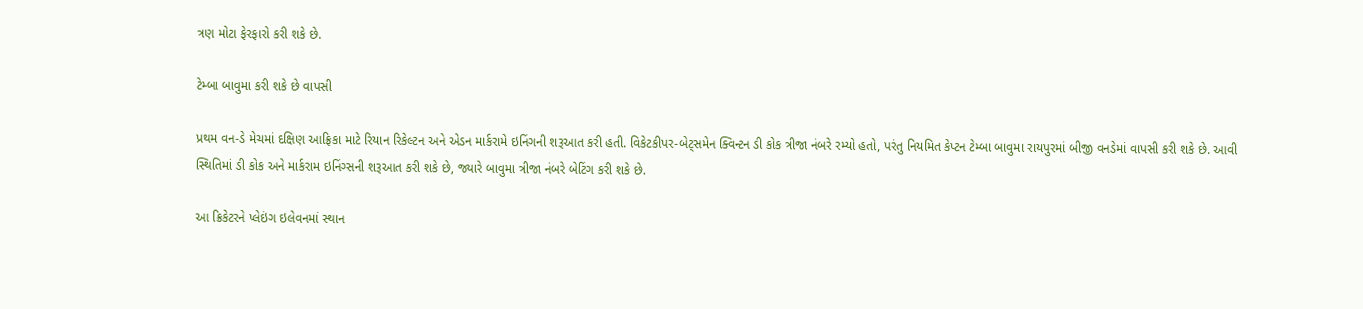ત્રણ મોટા ફેરફારો કરી શકે છે.

ટેમ્બા બાવુમા કરી શકે છે વાપસી

પ્રથમ વન-ડે મેચમાં દક્ષિણ આફ્રિકા માટે રિયાન રિકેલ્ટન અને એડન માર્કરામે ઇનિંગની શરૂઆત કરી હતી. વિકેટકીપર-બેટ્સમેન ક્વિન્ટન ડી કોક ત્રીજા નંબરે રમ્યો હતો, પરંતુ નિયમિત કેપ્ટન ટેમ્બા બાવુમા રાયપુરમાં બીજી વનડેમાં વાપસી કરી શકે છે. આવી સ્થિતિમાં ડી કોક અને માર્કરામ ઇનિંગ્સની શરૂઆત કરી શકે છે, જ્યારે બાવુમા ત્રીજા નંબરે બેટિંગ કરી શકે છે.

આ ક્રિકેટરને પ્લેઇંગ ઇલેવનમાં સ્થાન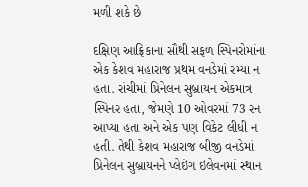મળી શકે છે

દક્ષિણ આફ્રિકાના સૌથી સફળ સ્પિનરોમાંના એક કેશવ મહારાજ પ્રથમ વનડેમાં રમ્યા ન હતા. રાંચીમાં પ્રિનેલન સુબ્રાયન એકમાત્ર સ્પિનર હતા, જેમણે 10 ઓવરમાં 73 રન આપ્યા હતા અને એક પણ વિકેટ લીધી ન હતી. તેથી કેશવ મહારાજ બીજી વનડેમાં પ્રિનેલન સુબ્રાયનને પ્લેઇંગ ઇલેવનમાં સ્થાન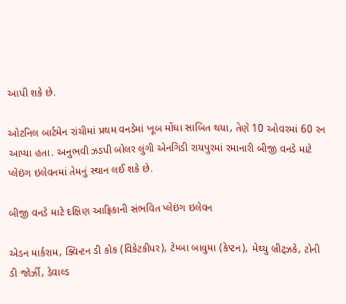આપી શકે છે.

ઓટનિલ બાર્ટમેન રાંચીમાં પ્રથમ વનડેમાં ખૂબ મોંઘા સાબિત થયા, તેણે 10 ઓવરમાં 60 રન આપ્યા હતા. અનુભવી ઝડપી બોલર લુંગી એનગિડી રાયપુરમાં રમાનારી બીજી વનડે માટે પ્લેઇંગ ઇલેવનમાં તેમનું સ્થાન લઈ શકે છે.

બીજી વનડે માટે દક્ષિણ આફ્રિકાની સંભવિત પ્લેઇંગ ઇલેવન

એડન માર્કરામ, ક્વિન્ટન ડી કોક (વિકેટકીપર), ટેમ્બા બાવુમા (કેપ્ટન), મેથ્યુ બ્રીટ્ઝકે, ટોની ડી જોર્ઝી, ડેવાલ્ડ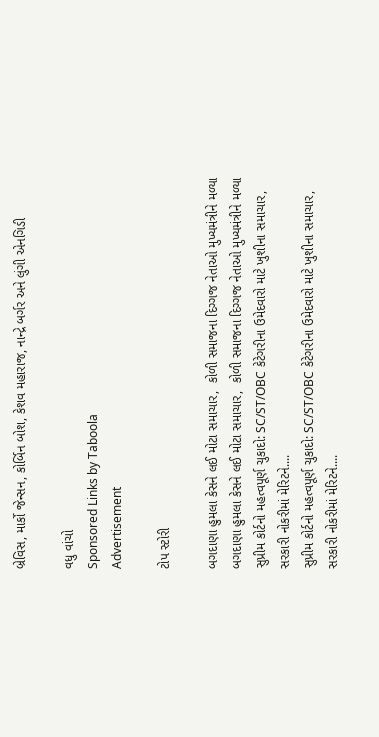બ્રેવિસ, માર્કો જેન્સન, કોર્બિન બોશ, કેશવ મહારાજ, નાન્દ્રે બર્ગર અને લુંગી એનગિડી

વધુ વાંચો
Sponsored Links by Taboola
Advertisement

ટોપ સ્ટોરી

બગદાણા હુમલા કેસને લઈ મોટા સમાચાર,  કોળી સમાજના દિગ્ગજ નેતાઓ મુખ્યમંત્રીને મળ્યા
બગદાણા હુમલા કેસને લઈ મોટા સમાચાર,  કોળી સમાજના દિગ્ગજ નેતાઓ મુખ્યમંત્રીને મળ્યા
સુપ્રીમ કોર્ટનો મહત્વપૂર્ણ ચુકાદો: SC/ST/OBC કેટેગરીના ઉમેદવારો માટે ખુશીના સમાચાર, સરકારી નોકરીમાં મેરિટને....
સુપ્રીમ કોર્ટનો મહત્વપૂર્ણ ચુકાદો: SC/ST/OBC કેટેગરીના ઉમેદવારો માટે ખુશીના સમાચાર, સરકારી નોકરીમાં મેરિટને....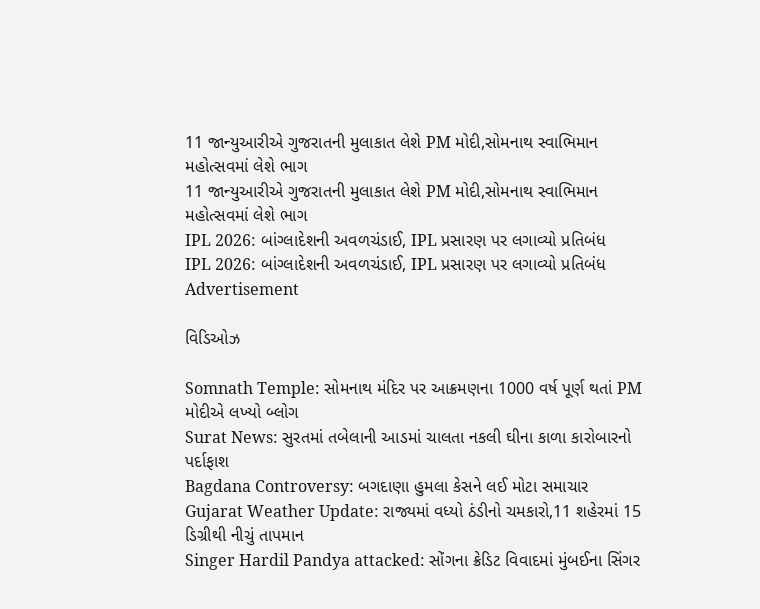11 જાન્યુઆરીએ ગુજરાતની મુલાકાત લેશે PM મોદી,સોમનાથ સ્વાભિમાન મહોત્સવમાં લેશે ભાગ
11 જાન્યુઆરીએ ગુજરાતની મુલાકાત લેશે PM મોદી,સોમનાથ સ્વાભિમાન મહોત્સવમાં લેશે ભાગ
IPL 2026: બાંગ્લાદેશની અવળચંડાઈ, IPL પ્રસારણ પર લગાવ્યો પ્રતિબંધ
IPL 2026: બાંગ્લાદેશની અવળચંડાઈ, IPL પ્રસારણ પર લગાવ્યો પ્રતિબંધ
Advertisement

વિડિઓઝ

Somnath Temple: સોમનાથ મંદિર પર આક્રમણના 1000 વર્ષ પૂર્ણ થતાં PM મોદીએ લખ્યો બ્લોગ
Surat News: સુરતમાં તબેલાની આડમાં ચાલતા નકલી ઘીના કાળા કારોબારનો પર્દાફાશ
Bagdana Controversy: બગદાણા હુમલા કેસને લઈ મોટા સમાચાર
Gujarat Weather Update: રાજ્યમાં વધ્યો ઠંડીનો ચમકારો,11 શહેરમાં 15 ડિગ્રીથી નીચું તાપમાન
Singer Hardil Pandya attacked: સોંગના ક્રેડિટ વિવાદમાં મુંબઈના સિંગર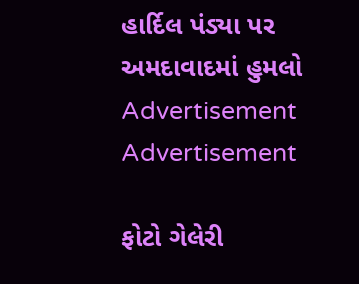હાર્દિલ પંડ્યા પર અમદાવાદમાં હુમલો
Advertisement
Advertisement

ફોટો ગેલેરી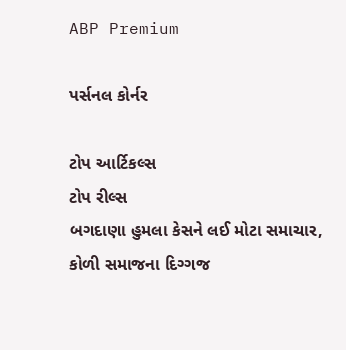ABP Premium

પર્સનલ કોર્નર

ટોપ આર્ટિકલ્સ
ટોપ રીલ્સ
બગદાણા હુમલા કેસને લઈ મોટા સમાચાર,  કોળી સમાજના દિગ્ગજ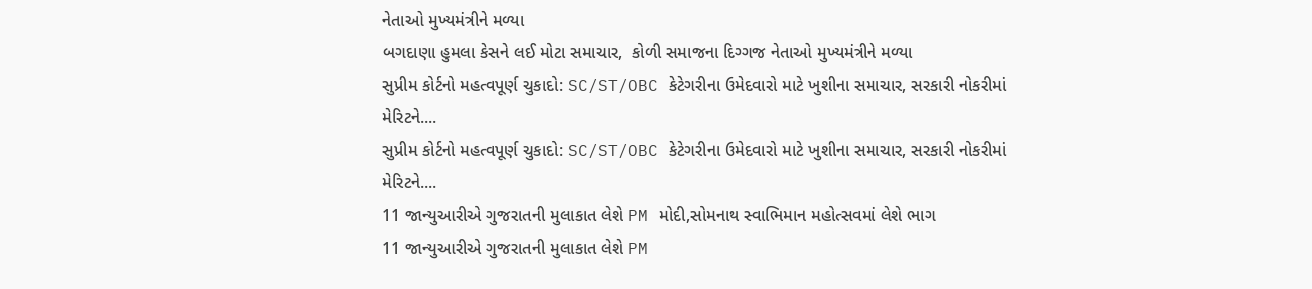નેતાઓ મુખ્યમંત્રીને મળ્યા
બગદાણા હુમલા કેસને લઈ મોટા સમાચાર,  કોળી સમાજના દિગ્ગજ નેતાઓ મુખ્યમંત્રીને મળ્યા
સુપ્રીમ કોર્ટનો મહત્વપૂર્ણ ચુકાદો: SC/ST/OBC કેટેગરીના ઉમેદવારો માટે ખુશીના સમાચાર, સરકારી નોકરીમાં મેરિટને....
સુપ્રીમ કોર્ટનો મહત્વપૂર્ણ ચુકાદો: SC/ST/OBC કેટેગરીના ઉમેદવારો માટે ખુશીના સમાચાર, સરકારી નોકરીમાં મેરિટને....
11 જાન્યુઆરીએ ગુજરાતની મુલાકાત લેશે PM મોદી,સોમનાથ સ્વાભિમાન મહોત્સવમાં લેશે ભાગ
11 જાન્યુઆરીએ ગુજરાતની મુલાકાત લેશે PM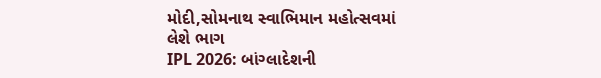મોદી,સોમનાથ સ્વાભિમાન મહોત્સવમાં લેશે ભાગ
IPL 2026: બાંગ્લાદેશની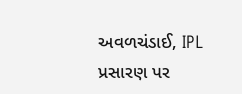અવળચંડાઈ, IPL પ્રસારણ પર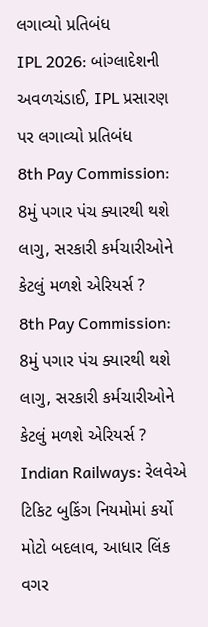લગાવ્યો પ્રતિબંધ
IPL 2026: બાંગ્લાદેશની અવળચંડાઈ, IPL પ્રસારણ પર લગાવ્યો પ્રતિબંધ
8th Pay Commission: 8મું પગાર પંચ ક્યારથી થશે લાગુ, સરકારી કર્મચારીઓને કેટલું મળશે એરિયર્સ ?
8th Pay Commission: 8મું પગાર પંચ ક્યારથી થશે લાગુ, સરકારી કર્મચારીઓને કેટલું મળશે એરિયર્સ ?
Indian Railways: રેલવેએ ટિકિટ બુકિંગ નિયમોમાં કર્યો મોટો બદલાવ, આધાર લિંક વગર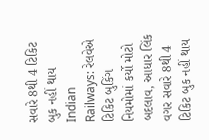સવારે 8થી 4 ટિકિટ બુક નહીં થાય
Indian Railways: રેલવેએ ટિકિટ બુકિંગ નિયમોમાં કર્યો મોટો બદલાવ, આધાર લિંક વગર સવારે 8થી 4 ટિકિટ બુક નહીં થાય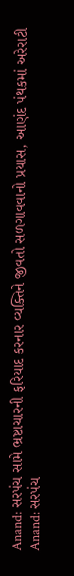Anand: સરપંચ સામે ભ્રષ્ટાચારની ફરિયાદ કરનાર વ્યક્તિને જીવતો સળગાવવાનો પ્રયાસ, આણંદ પંથકમાં અરેરાટી
Anand: સરપંચ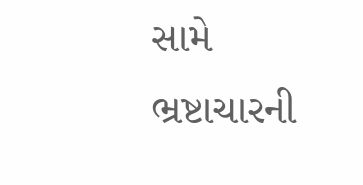સામે ભ્રષ્ટાચારની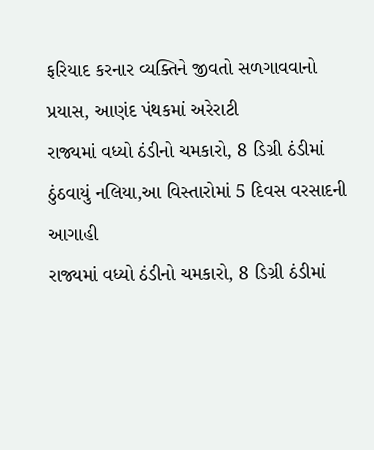ફરિયાદ કરનાર વ્યક્તિને જીવતો સળગાવવાનો પ્રયાસ, આણંદ પંથકમાં અરેરાટી
રાજ્યમાં વધ્યો ઠંડીનો ચમકારો, 8 ડિગ્રી ઠંડીમાં ઠુંઠવાયું નલિયા,આ વિસ્તારોમાં 5 દિવસ વરસાદની આગાહી
રાજ્યમાં વધ્યો ઠંડીનો ચમકારો, 8 ડિગ્રી ઠંડીમાં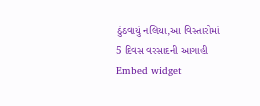ઠુંઠવાયું નલિયા,આ વિસ્તારોમાં 5 દિવસ વરસાદની આગાહી
Embed widget